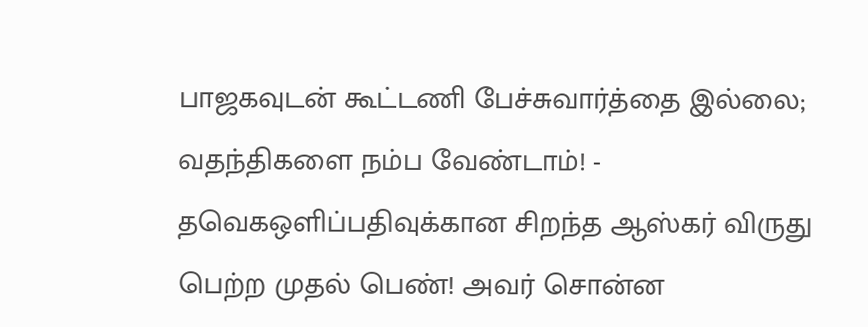பாஜகவுடன் கூட்டணி பேச்சுவார்த்தை இல்லை; வதந்திகளை நம்ப வேண்டாம்! - தவெகஒளிப்பதிவுக்கான சிறந்த ஆஸ்கர் விருது பெற்ற முதல் பெண்! அவர் சொன்ன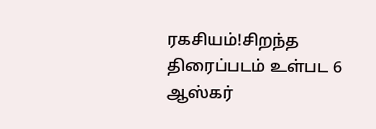ரகசியம்!சிறந்த திரைப்படம் உள்பட 6 ஆஸ்கர்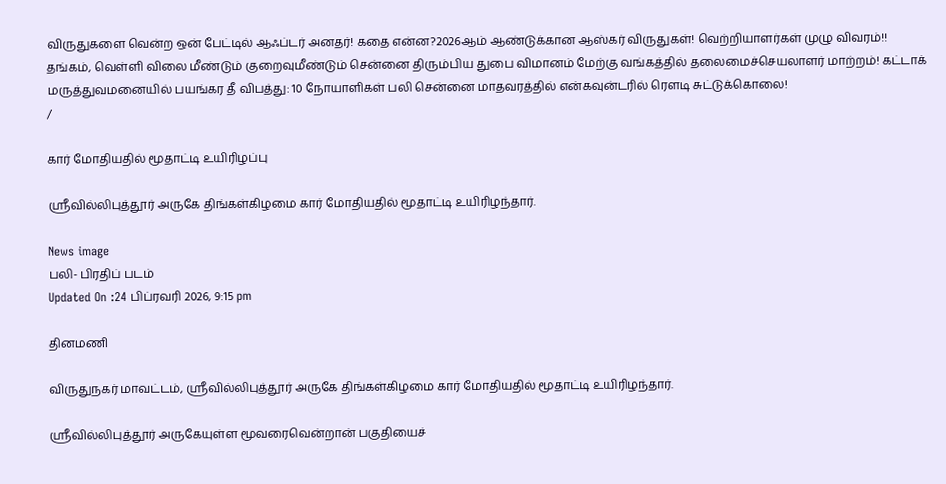விருதுகளை வென்ற ஒன் பேட்டில் ஆஃப்டர் அனதர்! கதை என்ன?2026ஆம் ஆண்டுக்கான ஆஸ்கர் விருதுகள்! வெற்றியாளர்கள் முழு விவரம்!! தங்கம், வெள்ளி விலை மீண்டும் குறைவுமீண்டும் சென்னை திரும்பிய துபை விமானம் மேற்கு வங்கத்தில் தலைமைச்செயலாளர் மாற்றம்! கட்டாக் மருத்துவமனையில் பயங்கர தீ விபத்து: 10 நோயாளிகள் பலி சென்னை மாதவரத்தில் என்கவுன்டரில் ரௌடி சுட்டுக்கொலை!
/

கார் மோதியதில் மூதாட்டி உயிரிழப்பு

ஸ்ரீவில்லிபுத்தூர் அருகே திங்கள்கிழமை கார் மோதியதில் மூதாட்டி உயிரிழந்தார்.

News image
பலி- பிரதிப் படம்
Updated On :24 பிப்ரவரி 2026, 9:15 pm

தினமணி

விருதுநகர் மாவட்டம், ஸ்ரீவில்லிபுத்தூர் அருகே திங்கள்கிழமை கார் மோதியதில் மூதாட்டி உயிரிழந்தார்.

ஸ்ரீவில்லிபுத்தூர் அருகேயுள்ள மூவரைவென்றான் பகுதியைச்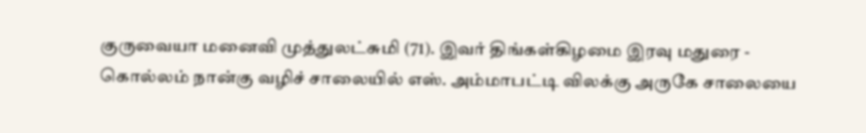குருவையா மனைவி முத்துலட்சுமி (71). இவர் திங்கள்கிழமை இரவு மதுரை - கொல்லம் நான்கு வழிச் சாலையில் எஸ். அம்மாபட்டி விலக்கு அருகே சாலையை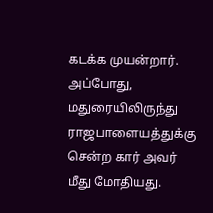கடக்க முயன்றார். அப்போது, மதுரையிலிருந்து ராஜபாளையத்துக்கு சென்ற கார் அவர் மீது மோதியது.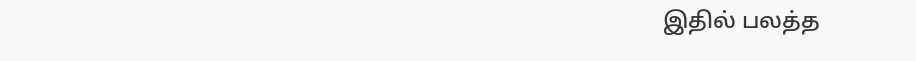இதில் பலத்த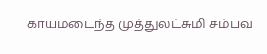காயமடைந்த முத்துலட்சுமி சம்பவ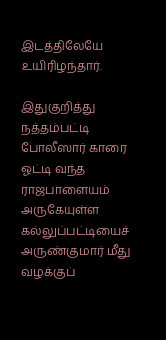இடத்திலேயே உயிரிழந்தார்.

இதுகுறித்து நத்தம்பட்டி போலீஸார் காரை ஓட்டி வந்த ராஜபாளையம் அருகேயுள்ள கல்லுப்பட்டியைச் அருண்குமார் மீது வழக்குப்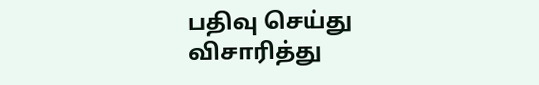பதிவு செய்து விசாரித்து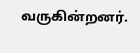வருகின்றனர்.